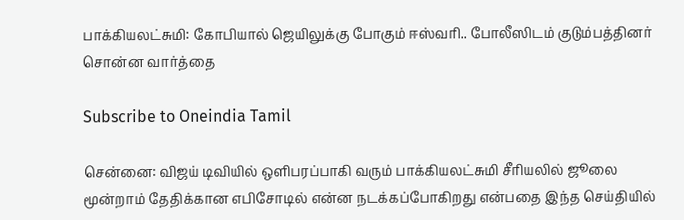பாக்கியலட்சுமி: கோபியால் ஜெயிலுக்கு போகும் ஈஸ்வரி.. போலீஸிடம் குடும்பத்தினர் சொன்ன வார்த்தை

Subscribe to Oneindia Tamil

சென்னை: விஜய் டிவியில் ஒளிபரப்பாகி வரும் பாக்கியலட்சுமி சீரியலில் ஜூலை மூன்றாம் தேதிக்கான எபிசோடில் என்ன நடக்கப்போகிறது என்பதை இந்த செய்தியில்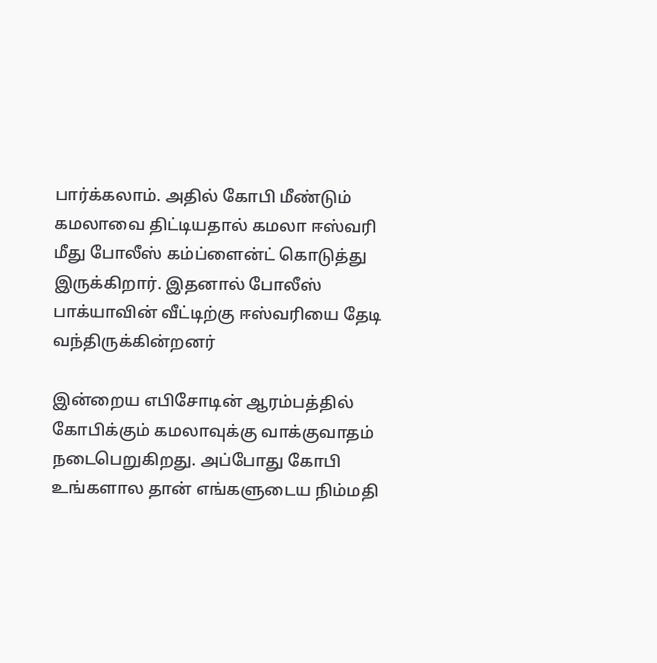பார்க்கலாம். அதில் கோபி மீண்டும் கமலாவை திட்டியதால் கமலா ஈஸ்வரி மீது போலீஸ் கம்ப்ளைன்ட் கொடுத்து இருக்கிறார். இதனால் போலீஸ் பாக்யாவின் வீட்டிற்கு ஈஸ்வரியை தேடி வந்திருக்கின்றனர்

இன்றைய எபிசோடின் ஆரம்பத்தில் கோபிக்கும் கமலாவுக்கு வாக்குவாதம் நடைபெறுகிறது. அப்போது கோபி உங்களால தான் எங்களுடைய நிம்மதி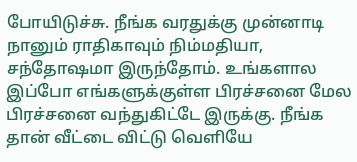போயிடுச்சு. நீங்க வரதுக்கு முன்னாடி நானும் ராதிகாவும் நிம்மதியா, சந்தோஷமா இருந்தோம். உங்களால இப்போ எங்களுக்குள்ள பிரச்சனை மேல பிரச்சனை வந்துகிட்டே இருக்கு. நீங்க தான் வீட்டை விட்டு வெளியே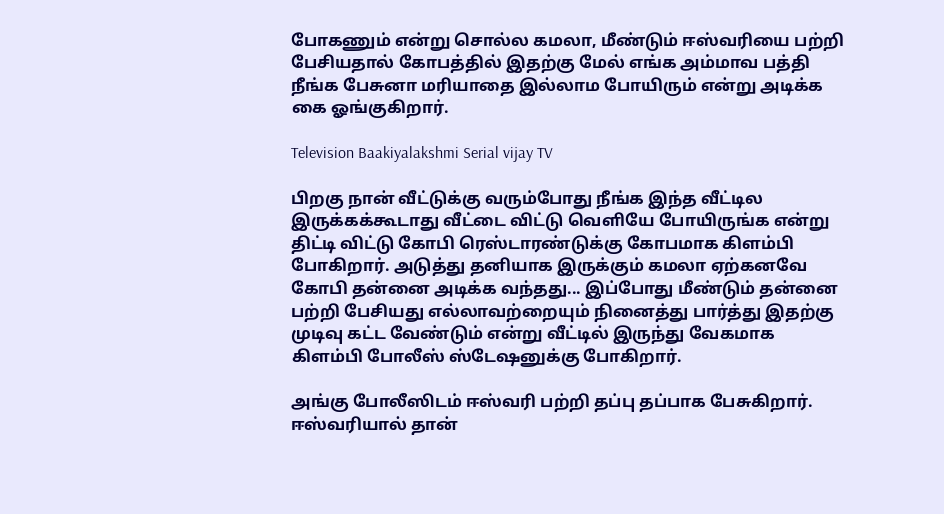போகணும் என்று சொல்ல கமலா, மீண்டும் ஈஸ்வரியை பற்றி பேசியதால் கோபத்தில் இதற்கு மேல் எங்க அம்மாவ பத்தி நீங்க பேசுனா மரியாதை இல்லாம போயிரும் என்று அடிக்க கை ஓங்குகிறார்.

Television Baakiyalakshmi Serial vijay TV

பிறகு நான் வீட்டுக்கு வரும்போது நீங்க இந்த வீட்டில இருக்கக்கூடாது வீட்டை விட்டு வெளியே போயிருங்க என்று திட்டி விட்டு கோபி ரெஸ்டாரண்டுக்கு கோபமாக கிளம்பி போகிறார். அடுத்து தனியாக இருக்கும் கமலா ஏற்கனவே கோபி தன்னை அடிக்க வந்தது... இப்போது மீண்டும் தன்னை பற்றி பேசியது எல்லாவற்றையும் நினைத்து பார்த்து இதற்கு முடிவு கட்ட வேண்டும் என்று வீட்டில் இருந்து வேகமாக கிளம்பி போலீஸ் ஸ்டேஷனுக்கு போகிறார்.

அங்கு போலீஸிடம் ஈஸ்வரி பற்றி தப்பு தப்பாக பேசுகிறார். ஈஸ்வரியால் தான்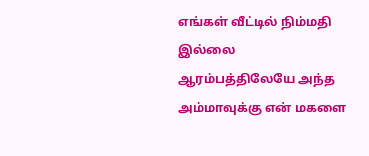எங்கள் வீட்டில் நிம்மதி இல்லை ஆரம்பத்திலேயே அந்த அம்மாவுக்கு என் மகளை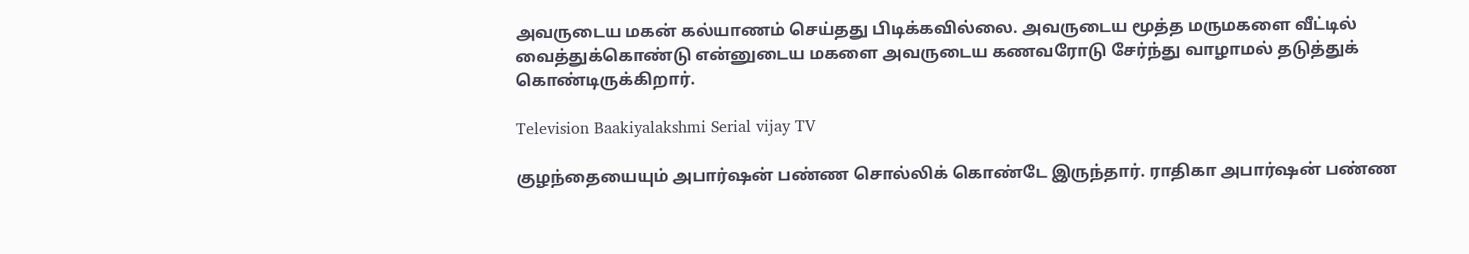அவருடைய மகன் கல்யாணம் செய்தது பிடிக்கவில்லை. அவருடைய மூத்த மருமகளை வீட்டில் வைத்துக்கொண்டு என்னுடைய மகளை அவருடைய கணவரோடு சேர்ந்து வாழாமல் தடுத்துக் கொண்டிருக்கிறார்.

Television Baakiyalakshmi Serial vijay TV

குழந்தையையும் அபார்ஷன் பண்ண சொல்லிக் கொண்டே இருந்தார். ராதிகா அபார்ஷன் பண்ண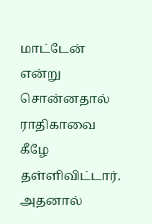மாட்டேன் என்று சொன்னதால் ராதிகாவை கீழே தள்ளிவிட்டார். அதனால்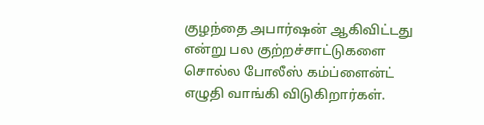குழந்தை அபார்ஷன் ஆகிவிட்டது என்று பல குற்றச்சாட்டுகளை சொல்ல போலீஸ் கம்ப்ளைன்ட் எழுதி வாங்கி விடுகிறார்கள்.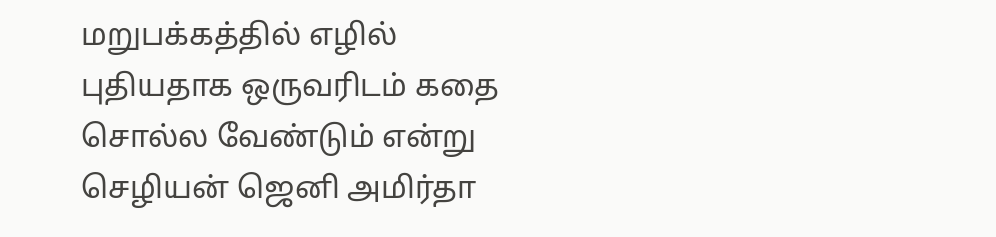மறுபக்கத்தில் எழில் புதியதாக ஒருவரிடம் கதை சொல்ல வேண்டும் என்று செழியன் ஜெனி அமிர்தா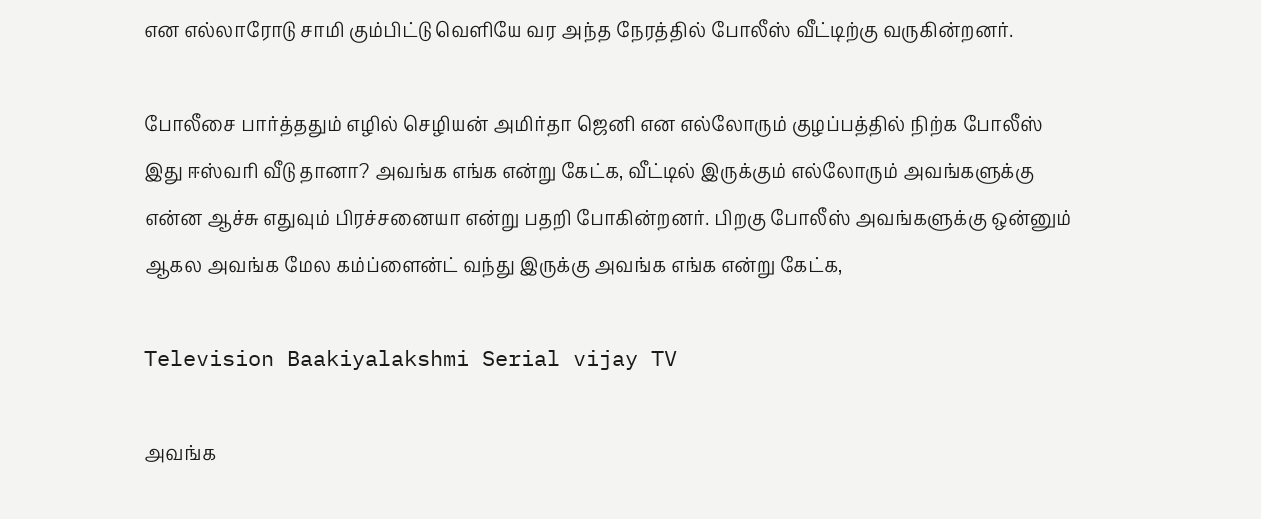என எல்லாரோடு சாமி கும்பிட்டு வெளியே வர அந்த நேரத்தில் போலீஸ் வீட்டிற்கு வருகின்றனர்.

போலீசை பார்த்ததும் எழில் செழியன் அமிர்தா ஜெனி என எல்லோரும் குழப்பத்தில் நிற்க போலீஸ் இது ஈஸ்வரி வீடு தானா? அவங்க எங்க என்று கேட்க, வீட்டில் இருக்கும் எல்லோரும் அவங்களுக்கு என்ன ஆச்சு எதுவும் பிரச்சனையா என்று பதறி போகின்றனர். பிறகு போலீஸ் அவங்களுக்கு ஒன்னும் ஆகல அவங்க மேல கம்ப்ளைன்ட் வந்து இருக்கு அவங்க எங்க என்று கேட்க,

Television Baakiyalakshmi Serial vijay TV

அவங்க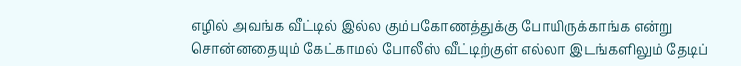எழில் அவங்க வீட்டில் இல்ல கும்பகோணத்துக்கு போயிருக்காங்க என்று சொன்னதையும் கேட்காமல் போலீஸ் வீட்டிற்குள் எல்லா இடங்களிலும் தேடிப்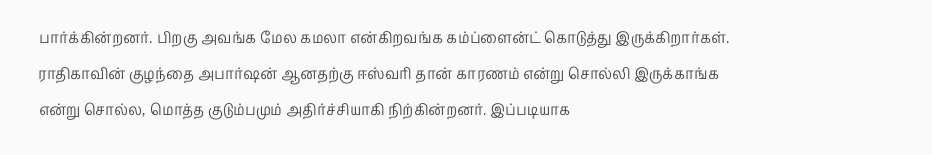பார்க்கின்றனர். பிறகு அவங்க மேல கமலா என்கிறவங்க கம்ப்ளைன்ட் கொடுத்து இருக்கிறார்கள். ராதிகாவின் குழந்தை அபார்ஷன் ஆனதற்கு ஈஸ்வரி தான் காரணம் என்று சொல்லி இருக்காங்க என்று சொல்ல, மொத்த குடும்பமும் அதிர்ச்சியாகி நிற்கின்றனர். இப்படியாக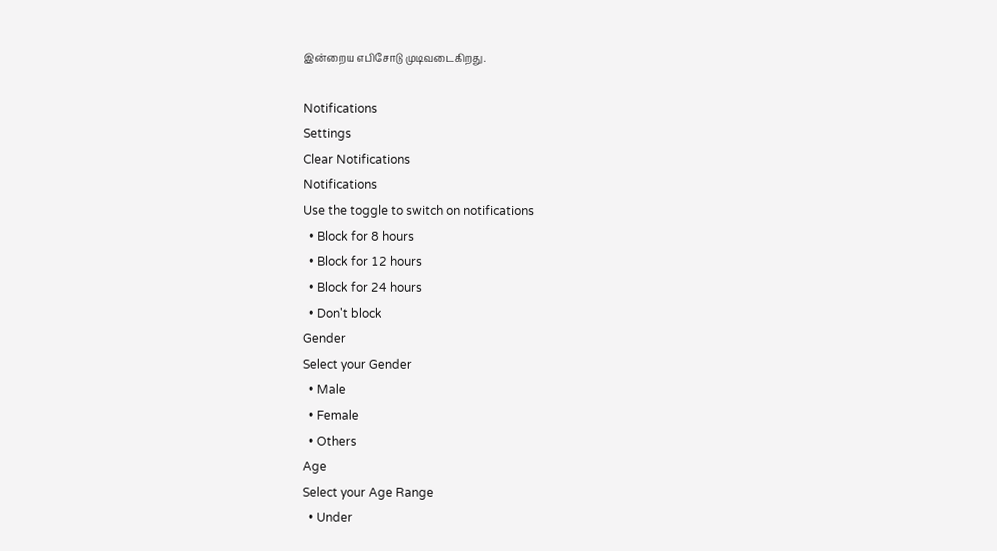இன்றைய எபிசோடு முடிவடைகிறது.

Notifications
Settings
Clear Notifications
Notifications
Use the toggle to switch on notifications
  • Block for 8 hours
  • Block for 12 hours
  • Block for 24 hours
  • Don't block
Gender
Select your Gender
  • Male
  • Female
  • Others
Age
Select your Age Range
  • Under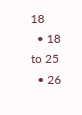18
  • 18 to 25
  • 26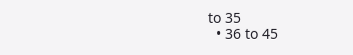to 35
  • 36 to 45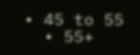• 45 to 55
  • 55+